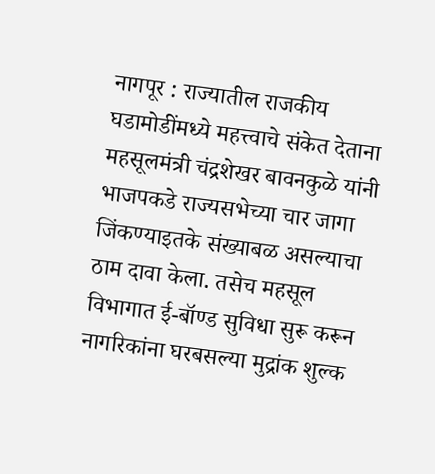नागपूर : राज्यातील राजकीय घडामोडींमध्ये महत्त्वाचे संकेत देताना महसूलमंत्री चंद्रशेखर बावनकुळे यांनी भाजपकडे राज्यसभेच्या चार जागा जिंकण्याइतके संख्याबळ असल्याचा ठाम दावा केला. तसेच महसूल विभागात ई-बॉण्ड सुविधा सुरू करून नागरिकांना घरबसल्या मुद्रांक शुल्क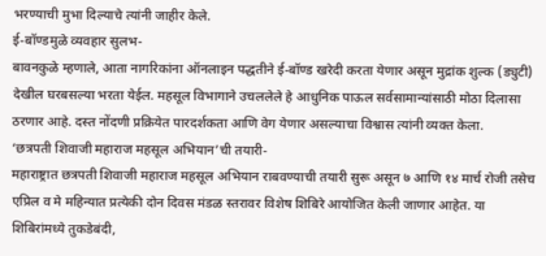भरण्याची मुभा दिल्याचे त्यांनी जाहीर केले.
ई-बॉण्डमुळे व्यवहार सुलभ-
बावनकुळे म्हणाले, आता नागरिकांना ऑनलाइन पद्धतीने ई-बॉण्ड खरेदी करता येणार असून मुद्रांक शुल्क (ड्युटी) देखील घरबसल्या भरता येईल. महसूल विभागाने उचललेले हे आधुनिक पाऊल सर्वसामान्यांसाठी मोठा दिलासा ठरणार आहे. दस्त नोंदणी प्रक्रियेत पारदर्शकता आणि वेग येणार असल्याचा विश्वास त्यांनी व्यक्त केला.
‘छत्रपती शिवाजी महाराज महसूल अभियान’ची तयारी-
महाराष्ट्रात छत्रपती शिवाजी महाराज महसूल अभियान राबवण्याची तयारी सुरू असून ७ आणि १४ मार्च रोजी तसेच एप्रिल व मे महिन्यात प्रत्येकी दोन दिवस मंडळ स्तरावर विशेष शिबिरे आयोजित केली जाणार आहेत. या शिबिरांमध्ये तुकडेबंदी,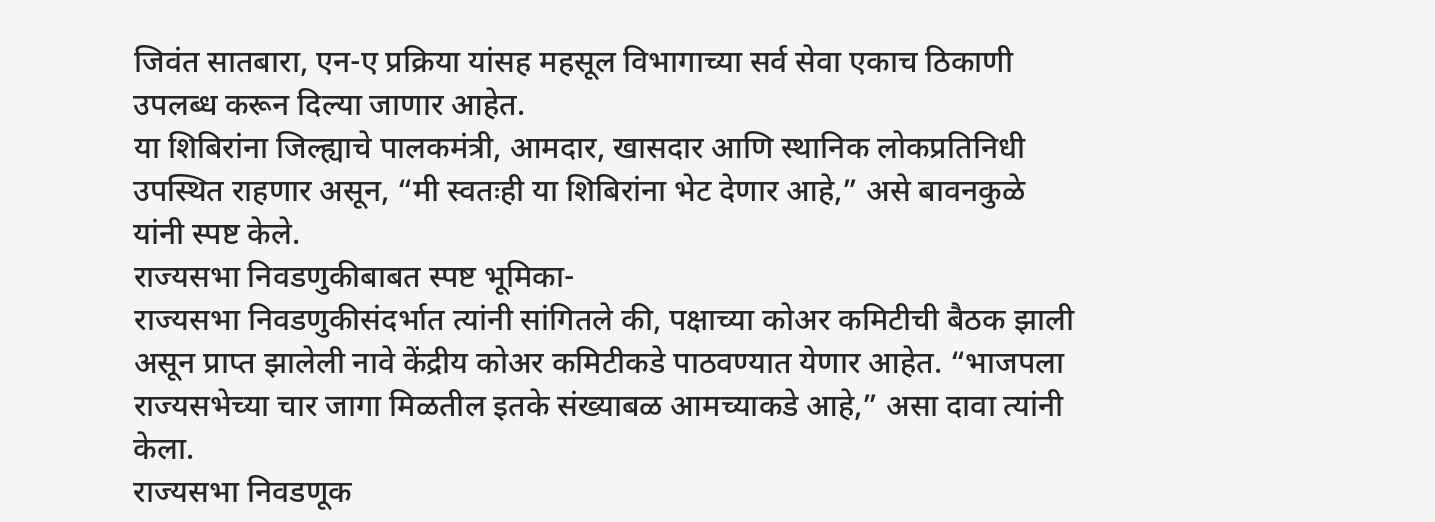जिवंत सातबारा, एन-ए प्रक्रिया यांसह महसूल विभागाच्या सर्व सेवा एकाच ठिकाणी उपलब्ध करून दिल्या जाणार आहेत.
या शिबिरांना जिल्ह्याचे पालकमंत्री, आमदार, खासदार आणि स्थानिक लोकप्रतिनिधी उपस्थित राहणार असून, “मी स्वतःही या शिबिरांना भेट देणार आहे,” असे बावनकुळे यांनी स्पष्ट केले.
राज्यसभा निवडणुकीबाबत स्पष्ट भूमिका-
राज्यसभा निवडणुकीसंदर्भात त्यांनी सांगितले की, पक्षाच्या कोअर कमिटीची बैठक झाली असून प्राप्त झालेली नावे केंद्रीय कोअर कमिटीकडे पाठवण्यात येणार आहेत. “भाजपला राज्यसभेच्या चार जागा मिळतील इतके संख्याबळ आमच्याकडे आहे,” असा दावा त्यांनी केला.
राज्यसभा निवडणूक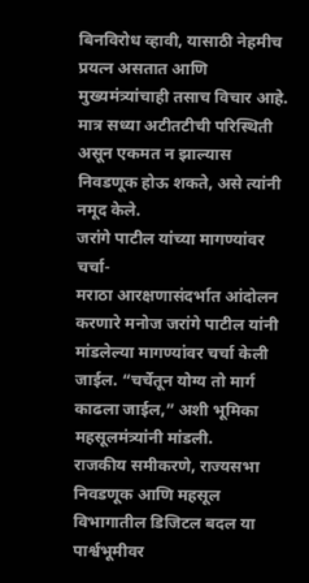बिनविरोध व्हावी, यासाठी नेहमीच प्रयत्न असतात आणि मुख्यमंत्र्यांचाही तसाच विचार आहे. मात्र सध्या अटीतटीची परिस्थिती असून एकमत न झाल्यास निवडणूक होऊ शकते, असे त्यांनी नमूद केले.
जरांगे पाटील यांच्या मागण्यांवर चर्चा-
मराठा आरक्षणासंदर्भात आंदोलन करणारे मनोज जरांगे पाटील यांनी मांडलेल्या मागण्यांवर चर्चा केली जाईल. “चर्चेतून योग्य तो मार्ग काढला जाईल,” अशी भूमिका महसूलमंत्र्यांनी मांडली.
राजकीय समीकरणे, राज्यसभा निवडणूक आणि महसूल विभागातील डिजिटल बदल या पार्श्वभूमीवर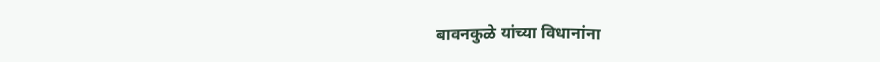बावनकुळे यांच्या विधानांना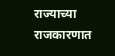राज्याच्या राजकारणात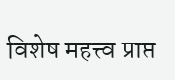विशेष महत्त्व प्राप्त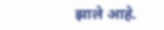झाले आहे.